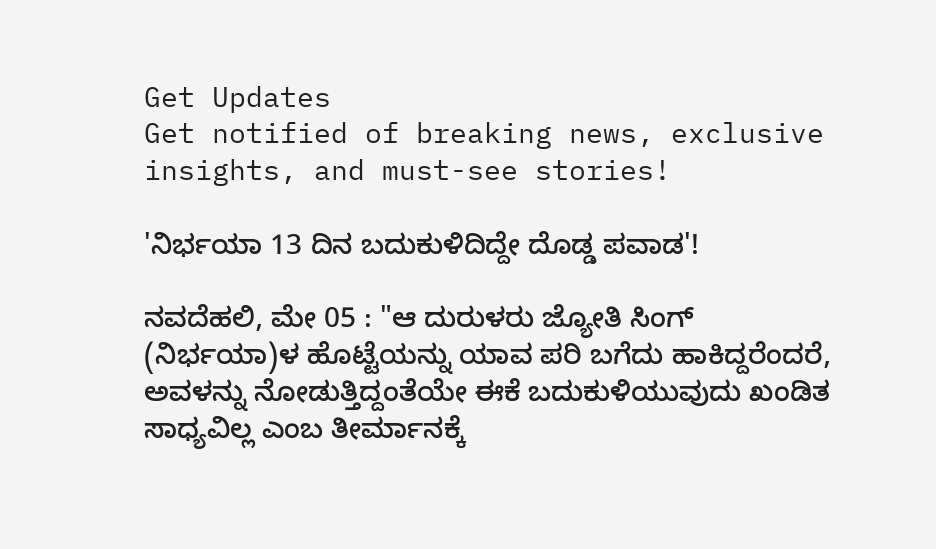Get Updates
Get notified of breaking news, exclusive insights, and must-see stories!

'ನಿರ್ಭಯಾ 13 ದಿನ ಬದುಕುಳಿದಿದ್ದೇ ದೊಡ್ಡ ಪವಾಡ'!

ನವದೆಹಲಿ, ಮೇ 05 : "ಆ ದುರುಳರು ಜ್ಯೋತಿ ಸಿಂಗ್ (ನಿರ್ಭಯಾ)ಳ ಹೊಟ್ಟೆಯನ್ನು ಯಾವ ಪರಿ ಬಗೆದು ಹಾಕಿದ್ದರೆಂದರೆ, ಅವಳನ್ನು ನೋಡುತ್ತಿದ್ದಂತೆಯೇ ಈಕೆ ಬದುಕುಳಿಯುವುದು ಖಂಡಿತ ಸಾಧ್ಯವಿಲ್ಲ ಎಂಬ ತೀರ್ಮಾನಕ್ಕೆ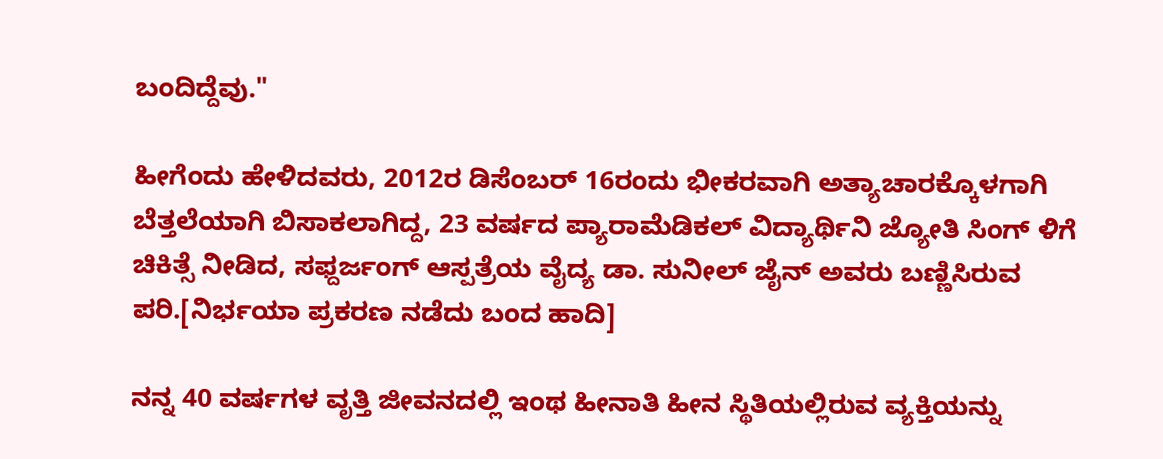ಬಂದಿದ್ದೆವು."

ಹೀಗೆಂದು ಹೇಳಿದವರು, 2012ರ ಡಿಸೆಂಬರ್ 16ರಂದು ಭೀಕರವಾಗಿ ಅತ್ಯಾಚಾರಕ್ಕೊಳಗಾಗಿ ಬೆತ್ತಲೆಯಾಗಿ ಬಿಸಾಕಲಾಗಿದ್ದ, 23 ವರ್ಷದ ಪ್ಯಾರಾಮೆಡಿಕಲ್ ವಿದ್ಯಾರ್ಥಿನಿ ಜ್ಯೋತಿ ಸಿಂಗ್ ಳಿಗೆ ಚಿಕಿತ್ಸೆ ನೀಡಿದ, ಸಫ್ದರ್ಜಂಗ್ ಆಸ್ಪತ್ರೆಯ ವೈದ್ಯ ಡಾ. ಸುನೀಲ್ ಜೈನ್ ಅವರು ಬಣ್ಣಿಸಿರುವ ಪರಿ.[ನಿರ್ಭಯಾ ಪ್ರಕರಣ ನಡೆದು ಬಂದ ಹಾದಿ]

ನನ್ನ 40 ವರ್ಷಗಳ ವೃತ್ತಿ ಜೀವನದಲ್ಲಿ ಇಂಥ ಹೀನಾತಿ ಹೀನ ಸ್ಥಿತಿಯಲ್ಲಿರುವ ವ್ಯಕ್ತಿಯನ್ನು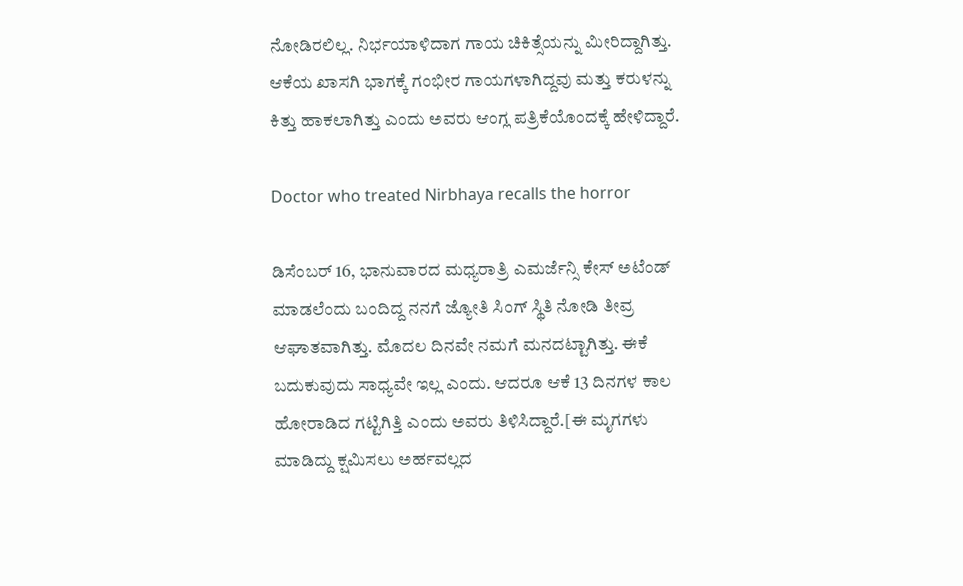ನೋಡಿರಲಿಲ್ಲ. ನಿರ್ಭಯಾಳಿದಾಗ ಗಾಯ ಚಿಕಿತ್ಸೆಯನ್ನು ಮೀರಿದ್ದಾಗಿತ್ತು. ಆಕೆಯ ಖಾಸಗಿ ಭಾಗಕ್ಕೆ ಗಂಭೀರ ಗಾಯಗಳಾಗಿದ್ದವು ಮತ್ತು ಕರುಳನ್ನು ಕಿತ್ತು ಹಾಕಲಾಗಿತ್ತು ಎಂದು ಅವರು ಆಂಗ್ಲ ಪತ್ರಿಕೆಯೊಂದಕ್ಕೆ ಹೇಳಿದ್ದಾರೆ.

Doctor who treated Nirbhaya recalls the horror

ಡಿಸೆಂಬರ್ 16, ಭಾನುವಾರದ ಮಧ್ಯರಾತ್ರಿ ಎಮರ್ಜೆನ್ಸಿ ಕೇಸ್ ಅಟೆಂಡ್ ಮಾಡಲೆಂದು ಬಂದಿದ್ದ ನನಗೆ ಜ್ಯೋತಿ ಸಿಂಗ್ ಸ್ಥಿತಿ ನೋಡಿ ತೀವ್ರ ಆಘಾತವಾಗಿತ್ತು. ಮೊದಲ ದಿನವೇ ನಮಗೆ ಮನದಟ್ಟಾಗಿತ್ತು. ಈಕೆ ಬದುಕುವುದು ಸಾಧ್ಯವೇ ಇಲ್ಲ ಎಂದು. ಆದರೂ ಆಕೆ 13 ದಿನಗಳ ಕಾಲ ಹೋರಾಡಿದ ಗಟ್ಟಿಗಿತ್ತಿ ಎಂದು ಅವರು ತಿಳಿಸಿದ್ದಾರೆ.[ಈ ಮೃಗಗಳು ಮಾಡಿದ್ದು ಕ್ಷಮಿಸಲು ಅರ್ಹವಲ್ಲದ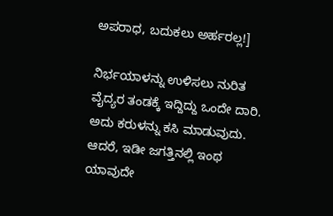ಅಪರಾಧ, ಬದುಕಲು ಅರ್ಹರಲ್ಲ!]

ನಿರ್ಭಯಾಳನ್ನು ಉಳಿಸಲು ನುರಿತ ವೈದ್ಯರ ತಂಡಕ್ಕೆ ಇದ್ದಿದ್ದು ಒಂದೇ ದಾರಿ. ಅದು ಕರುಳನ್ನು ಕಸಿ ಮಾಡುವುದು. ಆದರೆ, ಇಡೀ ಜಗತ್ತಿನಲ್ಲಿ ಇಂಥ ಯಾವುದೇ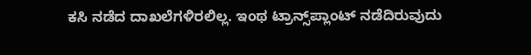ಕಸಿ ನಡೆದ ದಾಖಲೆಗಳಿರಲಿಲ್ಲ. ಇಂಥ ಟ್ರಾನ್ಸ್‌ಪ್ಲಾಂಟ್ ನಡೆದಿರುವುದು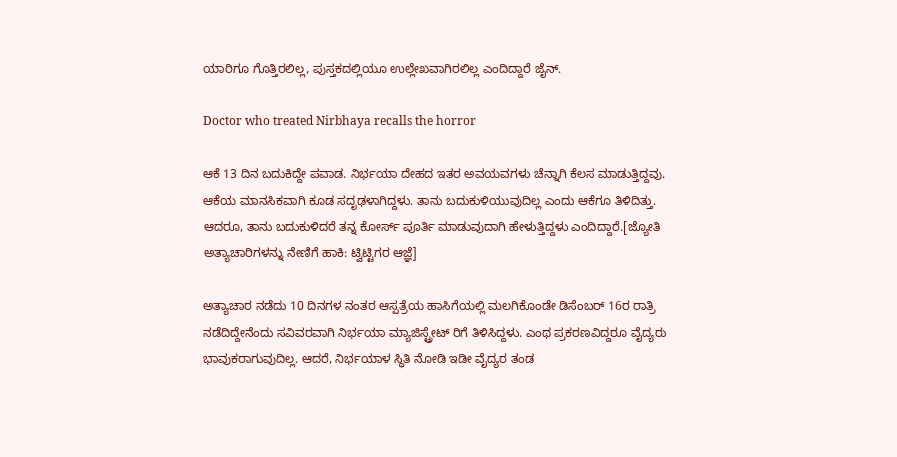ಯಾರಿಗೂ ಗೊತ್ತಿರಲಿಲ್ಲ, ಪುಸ್ತಕದಲ್ಲಿಯೂ ಉಲ್ಲೇಖವಾಗಿರಲಿಲ್ಲ ಎಂದಿದ್ದಾರೆ ಜೈನ್.

Doctor who treated Nirbhaya recalls the horror

ಆಕೆ 13 ದಿನ ಬದುಕಿದ್ದೇ ಪವಾಡ. ನಿರ್ಭಯಾ ದೇಹದ ಇತರ ಅವಯವಗಳು ಚೆನ್ನಾಗಿ ಕೆಲಸ ಮಾಡುತ್ತಿದ್ದವು. ಆಕೆಯ ಮಾನಸಿಕವಾಗಿ ಕೂಡ ಸದೃಢಳಾಗಿದ್ದಳು. ತಾನು ಬದುಕುಳಿಯುವುದಿಲ್ಲ ಎಂದು ಆಕೆಗೂ ತಿಳಿದಿತ್ತು. ಆದರೂ, ತಾನು ಬದುಕುಳಿದರೆ ತನ್ನ ಕೋರ್ಸ್ ಪೂರ್ತಿ ಮಾಡುವುದಾಗಿ ಹೇಳುತ್ತಿದ್ದಳು ಎಂದಿದ್ದಾರೆ.[ಜ್ಯೋತಿ ಅತ್ಯಾಚಾರಿಗಳನ್ನು ನೇಣಿಗೆ ಹಾಕಿ: ಟ್ವಿಟ್ಟಿಗರ ಆಜ್ಞೆ]

ಅತ್ಯಾಚಾರ ನಡೆದು 10 ದಿನಗಳ ನಂತರ ಆಸ್ಪತ್ರೆಯ ಹಾಸಿಗೆಯಲ್ಲಿ ಮಲಗಿಕೊಂಡೇ ಡಿಸೆಂಬರ್ 16ರ ರಾತ್ರಿ ನಡೆದಿದ್ದೇನೆಂದು ಸವಿವರವಾಗಿ ನಿರ್ಭಯಾ ಮ್ಯಾಜಿಸ್ಟ್ರೇಟ್ ರಿಗೆ ತಿಳಿಸಿದ್ದಳು. ಎಂಥ ಪ್ರಕರಣವಿದ್ದರೂ ವೈದ್ಯರು ಭಾವುಕರಾಗುವುದಿಲ್ಲ. ಆದರೆ, ನಿರ್ಭಯಾಳ ಸ್ಥಿತಿ ನೋಡಿ ಇಡೀ ವೈದ್ಯರ ತಂಡ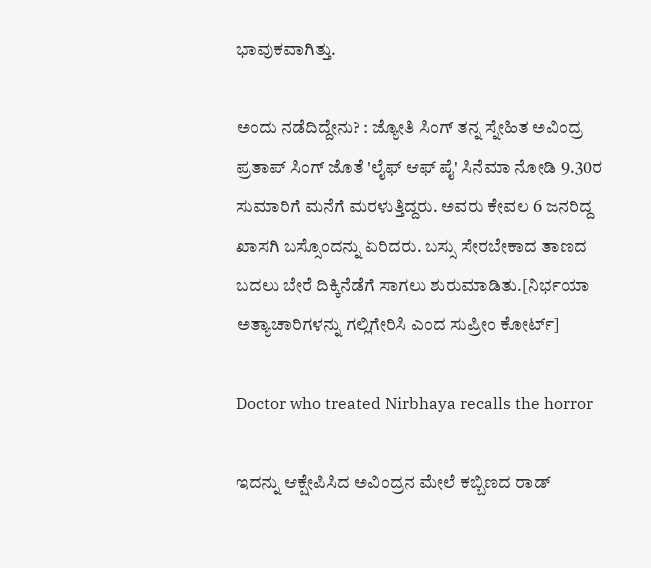ಭಾವುಕವಾಗಿತ್ತು.

ಅಂದು ನಡೆದಿದ್ದೇನು? : ಜ್ಯೋತಿ ಸಿಂಗ್ ತನ್ನ ಸ್ನೇಹಿತ ಅವಿಂದ್ರ ಪ್ರತಾಪ್ ಸಿಂಗ್ ಜೊತೆ 'ಲೈಫ್ ಆಫ್ ಪೈ' ಸಿನೆಮಾ ನೋಡಿ 9.30ರ ಸುಮಾರಿಗೆ ಮನೆಗೆ ಮರಳುತ್ತಿದ್ದರು. ಅವರು ಕೇವಲ 6 ಜನರಿದ್ದ ಖಾಸಗಿ ಬಸ್ಸೊಂದನ್ನು ಏರಿದರು. ಬಸ್ಸು ಸೇರಬೇಕಾದ ತಾಣದ ಬದಲು ಬೇರೆ ದಿಕ್ಕಿನೆಡೆಗೆ ಸಾಗಲು ಶುರುಮಾಡಿತು.[ನಿರ್ಭಯಾ ಅತ್ಯಾಚಾರಿಗಳನ್ನು ಗಲ್ಲಿಗೇರಿಸಿ ಎಂದ ಸುಪ್ರೀಂ ಕೋರ್ಟ್]

Doctor who treated Nirbhaya recalls the horror

ಇದನ್ನು ಆಕ್ಷೇಪಿಸಿದ ಅವಿಂದ್ರನ ಮೇಲೆ ಕಬ್ಬಿಣದ ರಾಡ್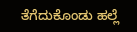ತೆಗೆದುಕೊಂಡು ಹಲ್ಲೆ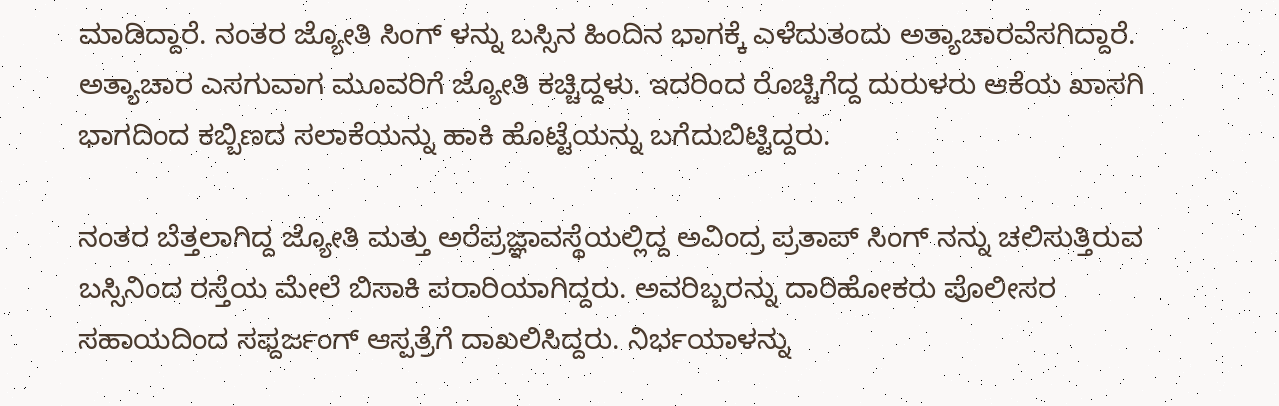ಮಾಡಿದ್ದಾರೆ. ನಂತರ ಜ್ಯೋತಿ ಸಿಂಗ್ ಳನ್ನು ಬಸ್ಸಿನ ಹಿಂದಿನ ಭಾಗಕ್ಕೆ ಎಳೆದುತಂದು ಅತ್ಯಾಚಾರವೆಸಗಿದ್ದಾರೆ. ಅತ್ಯಾಚಾರ ಎಸಗುವಾಗ ಮೂವರಿಗೆ ಜ್ಯೋತಿ ಕಚ್ಚಿದ್ದಳು. ಇದರಿಂದ ರೊಚ್ಚಿಗೆದ್ದ ದುರುಳರು ಆಕೆಯ ಖಾಸಗಿ ಭಾಗದಿಂದ ಕಬ್ಬಿಣದ ಸಲಾಕೆಯನ್ನು ಹಾಕಿ ಹೊಟ್ಟೆಯನ್ನು ಬಗೆದುಬಿಟ್ಟಿದ್ದರು.

ನಂತರ ಬೆತ್ತಲಾಗಿದ್ದ ಜ್ಯೋತಿ ಮತ್ತು ಅರೆಪ್ರಜ್ಞಾವಸ್ಥೆಯಲ್ಲಿದ್ದ ಅವಿಂದ್ರ ಪ್ರತಾಪ್ ಸಿಂಗ್ ನನ್ನು ಚಲಿಸುತ್ತಿರುವ ಬಸ್ಸಿನಿಂದ ರಸ್ತೆಯ ಮೇಲೆ ಬಿಸಾಕಿ ಪರಾರಿಯಾಗಿದ್ದರು. ಅವರಿಬ್ಬರನ್ನು ದಾರಿಹೋಕರು ಪೊಲೀಸರ ಸಹಾಯದಿಂದ ಸಫ್ದರ್ಜಂಗ್ ಆಸ್ಪತ್ರೆಗೆ ದಾಖಲಿಸಿದ್ದರು. ನಿರ್ಭಯಾಳನ್ನು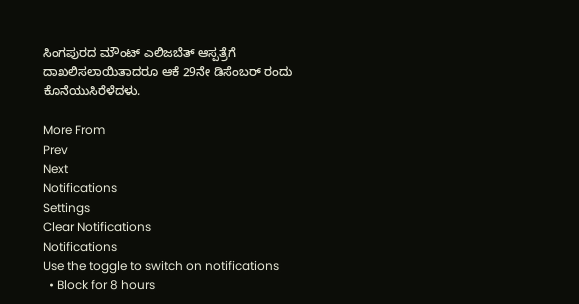ಸಿಂಗಪುರದ ಮೌಂಟ್ ಎಲಿಜಬೆತ್ ಆಸ್ಪತ್ರೆಗೆ ದಾಖಲಿಸಲಾಯಿತಾದರೂ ಆಕೆ 29ನೇ ಡಿಸೆಂಬರ್ ರಂದು ಕೊನೆಯುಸಿರೆಳೆದಳು.

More From
Prev
Next
Notifications
Settings
Clear Notifications
Notifications
Use the toggle to switch on notifications
  • Block for 8 hours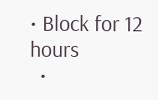• Block for 12 hours
  •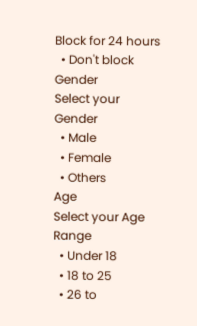Block for 24 hours
  • Don't block
Gender
Select your Gender
  • Male
  • Female
  • Others
Age
Select your Age Range
  • Under 18
  • 18 to 25
  • 26 to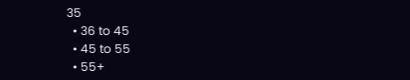35
  • 36 to 45
  • 45 to 55
  • 55+